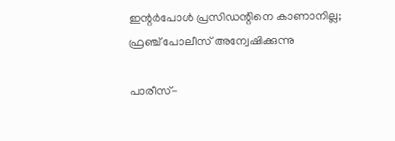ഇന്റര്‍പോള്‍ പ്രസിഡന്റിനെ കാണാനില്ല; ഫ്രഞ്ച് പോലീസ് അന്വേഷിക്കുന്നു

പാരീസ്-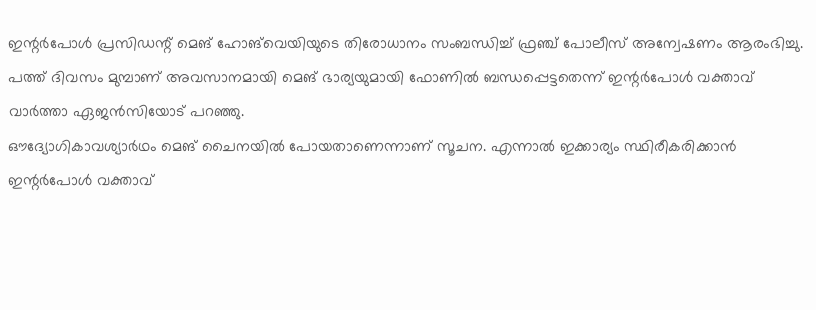ഇന്റര്‍പോള്‍ പ്രസിഡന്റ് മെങ് ഹോങ്‌വെയിയുടെ തിരോധാനം സംബന്ധിച്ച് ഫ്രഞ്ച് പോലീസ് അന്വേഷണം ആരംഭിച്ചു. പത്ത് ദിവസം മുമ്പാണ് അവസാനമായി മെങ് ഭാര്യയുമായി ഫോണില്‍ ബന്ധപ്പെട്ടതെന്ന് ഇന്റര്‍പോള്‍ വക്താവ് വാര്‍ത്താ ഏജന്‍സിയോട് പറഞ്ഞു.
ഔദ്യോഗികാവശ്യാര്‍ഥം മെങ് ചൈനയില്‍ പോയതാണെന്നാണ് സൂചന. എന്നാല്‍ ഇക്കാര്യം സ്ഥിരീകരിക്കാന്‍ ഇന്റര്‍പോള്‍ വക്താവ്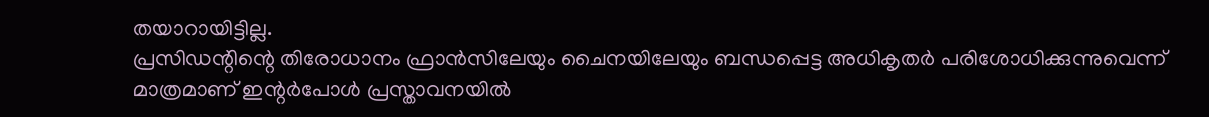തയാറായിട്ടില്ല.
പ്രസിഡന്റിന്റെ തിരോധാനം ഫ്രാന്‍സിലേയും ചൈനയിലേയും ബന്ധപ്പെട്ട അധികൃതര്‍ പരിശോധിക്കുന്നുവെന്ന് മാത്രമാണ് ഇന്റര്‍പോള്‍ പ്രസ്താവനയില്‍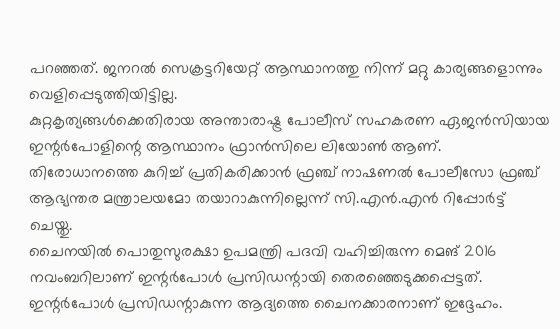പറഞ്ഞത്. ജനറല്‍ സെക്രട്ടറിയേറ്റ് ആസ്ഥാനത്തു നിന്ന് മറ്റു കാര്യങ്ങളൊന്നും വെളിപ്പെടുത്തിയിട്ടില്ല.
കുറ്റകൃത്യങ്ങള്‍ക്കെതിരായ അന്താരാഷ്ട്ര പോലീസ് സഹകരണ ഏജന്‍സിയായ ഇന്റര്‍പോളിന്റെ ആസ്ഥാനം ഫ്രാന്‍സിലെ ലിയോണ്‍ ആണ്. തിരോധാനത്തെ കുറിച്ച് പ്രതികരിക്കാന്‍ ഫ്രഞ്ച് നാഷണല്‍ പോലീസോ ഫ്രഞ്ച് ആഭ്യന്തര മന്ത്രാലയമോ തയാറാകുന്നില്ലെന്ന് സി.എന്‍.എന്‍ റിപ്പോര്‍ട്ട് ചെയ്തു.
ചൈനയില്‍ പൊതുസുരക്ഷാ ഉപമന്ത്രി പദവി വഹിച്ചിരുന്ന മെങ് 2016 നവംബറിലാണ് ഇന്റര്‍പോള്‍ പ്രസിഡന്റായി തെരഞ്ഞെടുക്കപ്പെട്ടത്. ഇന്റര്‍പോള്‍ പ്രസിഡന്റാകുന്ന ആദ്യത്തെ ചൈനക്കാരനാണ് ഇദ്ദേഹം.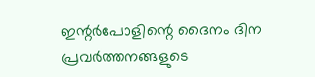ഇന്റര്‍പോളിന്റെ ദൈനം ദിന പ്രവര്‍ത്തനങ്ങളുടെ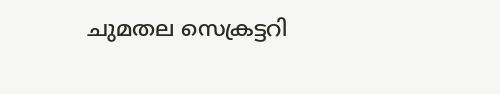ചുമതല സെക്രട്ടറി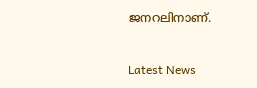ജനറലിനാണ്.



Latest News